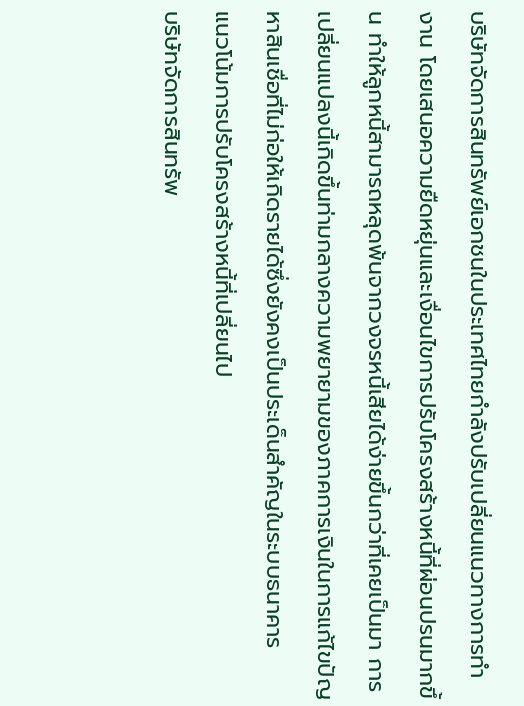บริษัทจัดการสินทรัพย์เอกชนในประเทศไทยกำลังปรับเปลี่ยนแนวทางการทำงาน โดยเสนอความยืดหยุ่นและเงื่อนไขการปรับโครงสร้างหนี้ที่ผ่อนปรนมากขึ้น ทำให้ลูกหนี้สามารถหลุดพ้นจากวงจรหนี้เสียได้ง่ายขึ้นกว่าที่เคยเป็นมา การเปลี่ยนแปลงนี้เกิดขึ้นท่ามกลางความพยายามของภาคการเงินในการแก้ไขปัญหาสินเชื่อที่ไม่ก่อให้เกิดรายได้ซึ่งยังคงเป็นประเด็นสำคัญในระบบธนาคาร
แนวโน้มการปรับโครงสร้างหนี้ที่เปลี่ยนไป
บริษัทจัดการสินทรัพ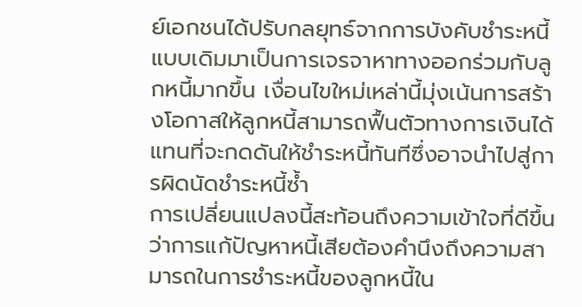ย์เอกชนได้ปรับกลยุทธ์จากการบังคับชำระหนี้แบบเดิมมาเป็นการเจรจาหาทางออกร่วมกับลูกหนี้มากขึ้น เงื่อนไขใหม่เหล่านี้มุ่งเน้นการสร้างโอกาสให้ลูกหนี้สามารถฟื้นตัวทางการเงินได้ แทนที่จะกดดันให้ชำระหนี้ทันทีซึ่งอาจนำไปสู่การผิดนัดชำระหนี้ซ้ำ
การเปลี่ยนแปลงนี้สะท้อนถึงความเข้าใจที่ดีขึ้นว่าการแก้ปัญหาหนี้เสียต้องคำนึงถึงความสามารถในการชำระหนี้ของลูกหนี้ใน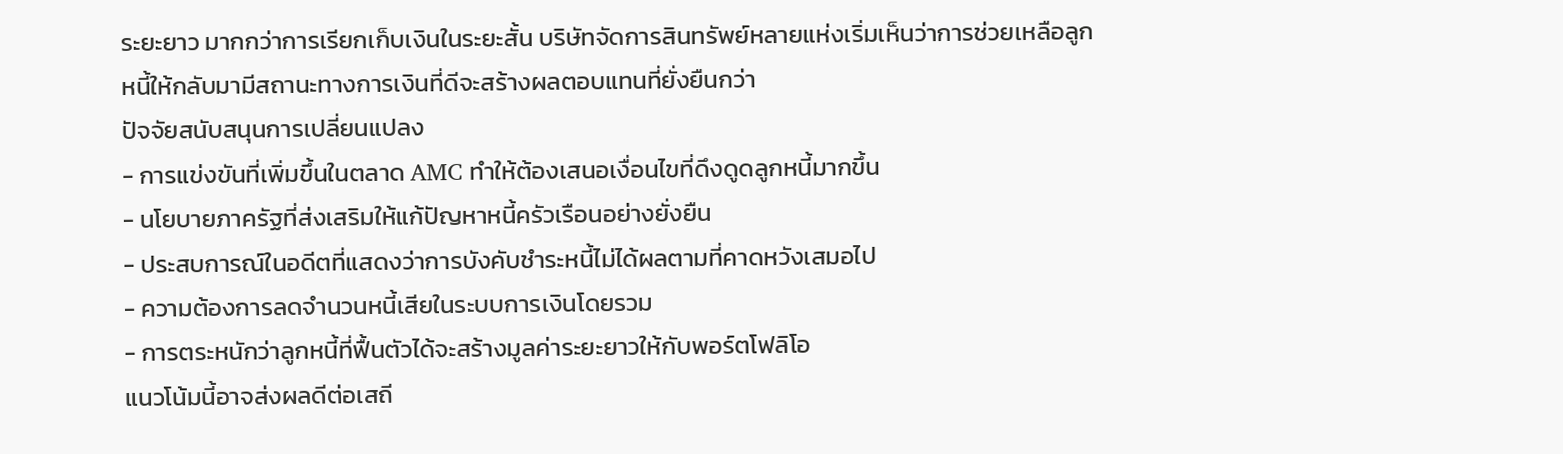ระยะยาว มากกว่าการเรียกเก็บเงินในระยะสั้น บริษัทจัดการสินทรัพย์หลายแห่งเริ่มเห็นว่าการช่วยเหลือลูกหนี้ให้กลับมามีสถานะทางการเงินที่ดีจะสร้างผลตอบแทนที่ยั่งยืนกว่า
ปัจจัยสนับสนุนการเปลี่ยนแปลง
- การแข่งขันที่เพิ่มขึ้นในตลาด AMC ทำให้ต้องเสนอเงื่อนไขที่ดึงดูดลูกหนี้มากขึ้น
- นโยบายภาครัฐที่ส่งเสริมให้แก้ปัญหาหนี้ครัวเรือนอย่างยั่งยืน
- ประสบการณ์ในอดีตที่แสดงว่าการบังคับชำระหนี้ไม่ได้ผลตามที่คาดหวังเสมอไป
- ความต้องการลดจำนวนหนี้เสียในระบบการเงินโดยรวม
- การตระหนักว่าลูกหนี้ที่ฟื้นตัวได้จะสร้างมูลค่าระยะยาวให้กับพอร์ตโฟลิโอ
แนวโน้มนี้อาจส่งผลดีต่อเสถี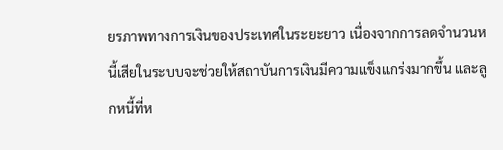ยรภาพทางการเงินของประเทศในระยะยาว เนื่องจากการลดจำนวนหนี้เสียในระบบจะช่วยให้สถาบันการเงินมีความแข็งแกร่งมากขึ้น และลูกหนี้ที่ห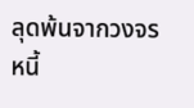ลุดพ้นจากวงจรหนี้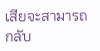เสียจะสามารถกลับ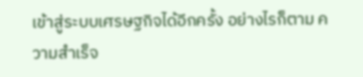เข้าสู่ระบบเศรษฐกิจได้อีกครั้ง อย่างไรก็ตาม ความสำเร็จ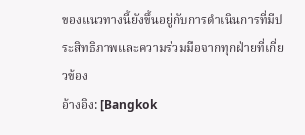ของแนวทางนี้ยังขึ้นอยู่กับการดำเนินการที่มีประสิทธิภาพและความร่วมมือจากทุกฝ่ายที่เกี่ยวข้อง
อ้างอิง: [Bangkok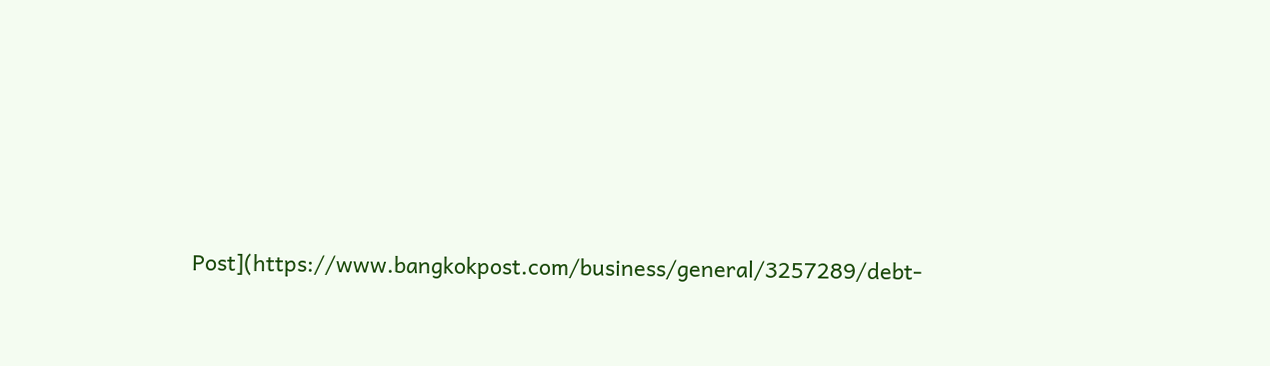Post](https://www.bangkokpost.com/business/general/3257289/debt-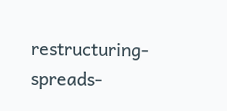restructuring-spreads-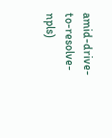amid-drive-to-resolve-npls)